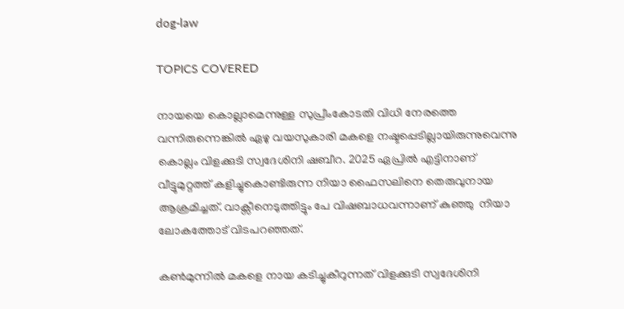dog-law

TOPICS COVERED

നായയെ കൊല്ലാമെന്നുള്ള സുപ്രീംകോടതി വിധി നേരത്തെ വന്നിരുന്നെങ്കില്‍ ഏഴു വയസുകാരി മകളെ നഷ്ടപ്പെടില്ലായിരുന്നുവെന്നു കൊല്ലം വിളക്കുടി സ്വദേശിനി ഷബീറ. 2025 ഏപ്രില്‍ എട്ടിനാണ് വീട്ടുമുറ്റത്ത് കളിച്ചുകൊണ്ടിരുന്ന നിയാ ഫൈസലിനെ തെരുവുനായ ആക്രമിച്ചത്. വാക്സീനെടുത്തിട്ടും പേ വിഷബാധവന്നാണ് കുഞ്ഞു  നിയാ ലോകത്തോട് വിടപറഞ്ഞത്.

കണ്‍മുന്നില്‍ മകളെ നായ കടിച്ചുകീറുന്നത് വിളക്കുടി സ്വദേശിനി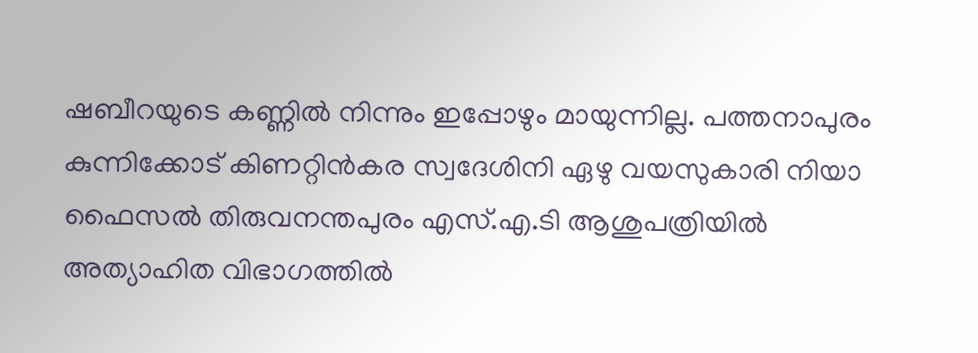ഷബീറയുടെ കണ്ണില്‍ നിന്നും ഇപ്പോഴും മായുന്നില്ല. പത്തനാപുരം കുന്നിക്കോട് കിണറ്റിന്‍കര സ്വദേശിനി ഏഴു വയസുകാരി നിയാ ഫൈസല്‍ തിരുവനന്തപുരം എസ്.എ.ടി ആശുപത്രിയില്‍ അത്യാഹിത വിഭാഗത്തില്‍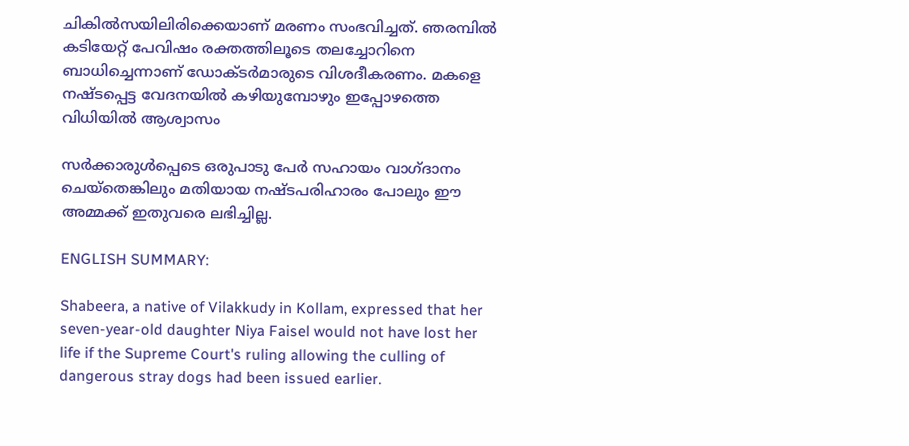ചികില്‍സയിലിരിക്കെയാണ് മരണം സംഭവിച്ചത്. ഞരമ്പില്‍ കടിയേറ്റ് പേവിഷം രക്തത്തിലൂടെ തലച്ചോറിനെ ബാധിച്ചെന്നാണ് ഡോക്ടര്‍മാരുടെ വിശദീകരണം. മകളെ നഷ്ടപ്പെട്ട വേദനയില്‍ കഴിയുമ്പോഴും ഇപ്പോഴത്തെ വിധിയില്‍ ആശ്വാസം

സര്‍ക്കാരുള്‍പ്പെടെ ഒരുപാടു പേര്‍ സഹായം വാഗ്ദാനം ചെയ്തെങ്കിലും മതിയായ നഷ്ടപരിഹാരം പോലും ഈ അമ്മക്ക് ഇതുവരെ ലഭിച്ചില്ല.

ENGLISH SUMMARY:

Shabeera, a native of Vilakkudy in Kollam, expressed that her seven-year-old daughter Niya Faisel would not have lost her life if the Supreme Court's ruling allowing the culling of dangerous stray dogs had been issued earlier.